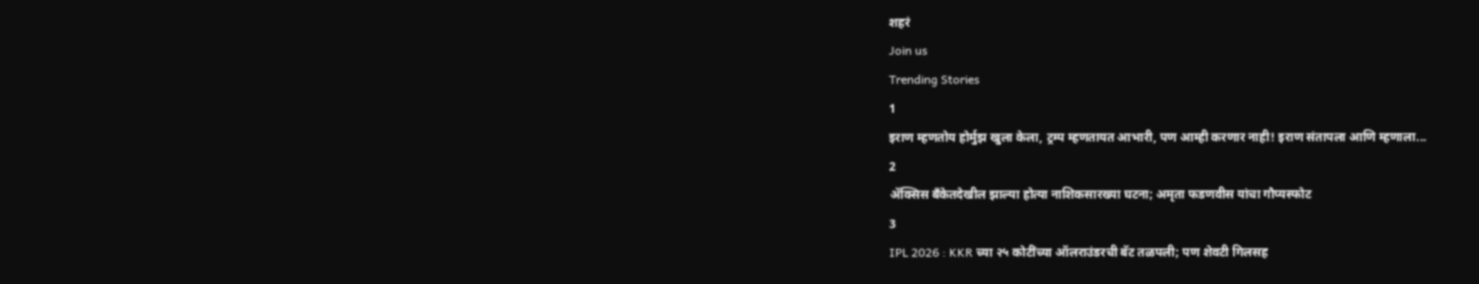शहरं
Join us
Trending Stories
1
इराण म्हणतोय होर्मुझ खुला केला, ट्रम्प म्हणतायत आभारी, पण आम्ही करणार नाही! इराण संतापला आणि म्हणाला...
2
ॲक्सिस बँकेतदेखील झाल्या होत्या नाशिकसारख्या घटना; अमृता फडणवीस यांचा गौप्यस्फोट
3
IPL 2026 : KKR च्या २५ कोटींच्या ऑलराउंडरची बॅट तळपली; पण शेवटी गिलसह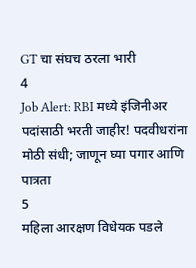GT चा संघच ठरला भारी
4
Job Alert: RBI मध्ये इंजिनीअर पदांसाठी भरती जाहीर! पदवीधरांना मोठी संधी; जाणून घ्या पगार आणि पात्रता
5
महिला आरक्षण विधेयक पडले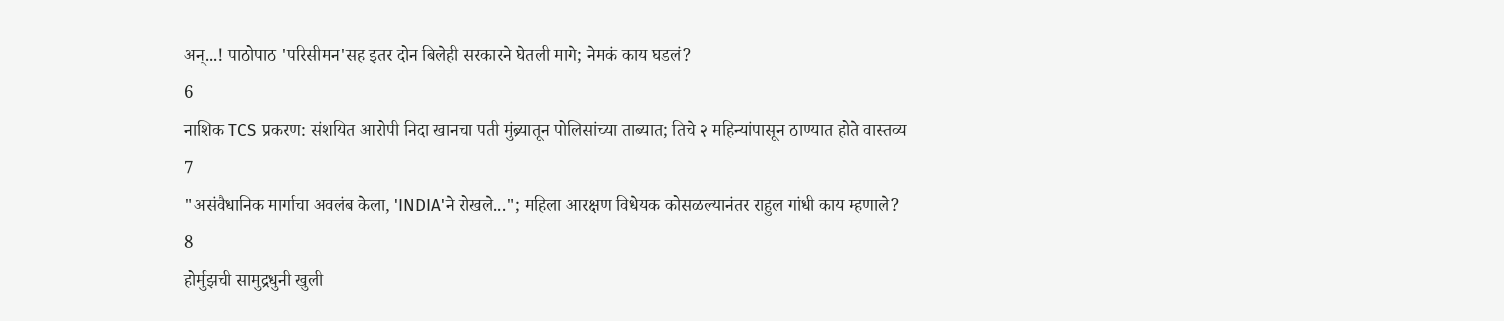अन्...! पाठोपाठ 'परिसीमन'सह इतर दोन बिलेही सरकारने घेतली मागे; नेमकं काय घडलं?
6
नाशिक TCS प्रकरण: संशयित आरोपी निदा खानचा पती मुंब्र्यातून पोलिसांच्या ताब्यात; तिचे २ महिन्यांपासून ठाण्यात होते वास्तव्य
7
"असंवैधानिक मार्गाचा अवलंब केला, 'INDIA'ने रोखले..."; महिला आरक्षण विधेयक कोसळल्यानंतर राहुल गांधी काय म्हणाले?
8
होर्मुझची सामुद्रधुनी खुली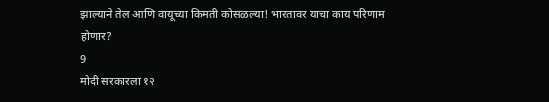झाल्याने तेल आणि वायूच्या किमती कोसळल्या! भारतावर याचा काय परिणाम होणार?
9
मोदी सरकारला १२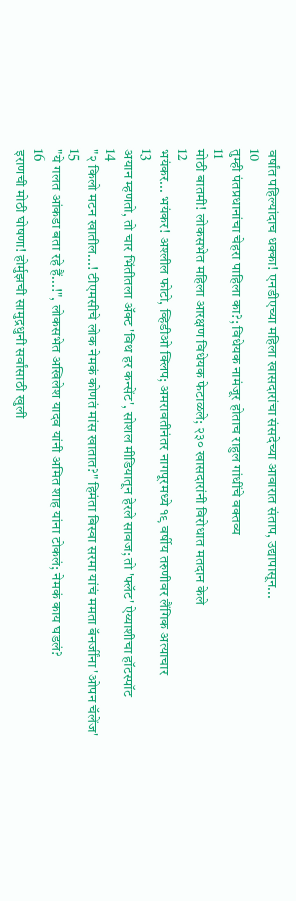वर्षांत पहिल्यांदाच धक्का! एनडीएच्या महिला खासदारांचा संसदेच्या आवारात संताप, उद्यापासून...
10
तुम्ही पंतप्रधानांचा चेहरा पाहिला का?; विधेयक नामंजूर होताच राहुल गांधींचे वक्तव्य
11
मोठी बातमी! लोकसभेत महिला आरक्षण विधेयक फेटाळले; २३० खासदारांनी विरोधात मतदान केले
12
भयंकर... भयंकर! अश्लील फोटो, व्हिडीओ क्लिप; अमरावतीनंतर नागपूरमध्ये १९ वर्षीय तरुणीवर लैंगिक अत्याचार
13
अयान म्हणतो, तो चार भिंतीतला अ‍ॅक्ट 'विथ हर कन्सेंट', सोशल मीडियातून हेरले सावज; तो 'फ्लॅट' ऐय्याशीचा हॉटस्पॉट
14
"२ किलो मटन खातील...! टीएमसीचे लोक नेमकं कोणतं मांस खातात?" हिमंता बिस्वा सरमा यांचं ममता बॅनर्जींना 'ओपन चॅलेंज'
15
"ये गलत आंकडा बता रहे हैं...!", लोकसभेत अखिलेश यादव यांनी अमित शाह यांना टोकलं; नेमकं काय घडलं?
16
इराणची मोठी घोषणा! होर्मुझची सामुद्रधुनी सर्वांसाठी खुली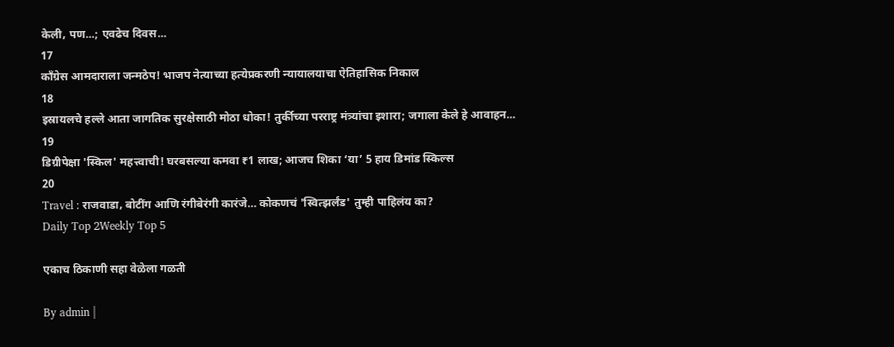केली, पण...; एवढेच दिवस...
17
काँग्रेस आमदाराला जन्मठेप! भाजप नेत्याच्या हत्येप्रकरणी न्यायालयाचा ऐतिहासिक निकाल
18
इस्रायलचे हल्ले आता जागतिक सुरक्षेसाठी मोठा धोका! तुर्कीच्या परराष्ट्र मंत्र्यांचा इशारा; जगाला केले हे आवाहन...
19
डिग्रीपेक्षा 'स्किल' महत्त्वाची! घरबसल्या कमवा ₹1 लाख; आजच शिका ‘या’ 5 हाय डिमांड स्किल्स
20
Travel : राजवाडा, बोटींग आणि रंगीबेरंगी कारंजे… कोकणचं 'स्वित्झर्लंड' तुम्ही पाहिलंय का?
Daily Top 2Weekly Top 5

एकाच ठिकाणी सहा वेळेला गळती

By admin |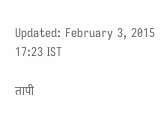Updated: February 3, 2015 17:23 IST

तापी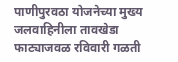पाणीपुरवठा योजनेच्या मुख्य जलवाहिनीला तावखेडा फाट्याजवळ रविवारी गळती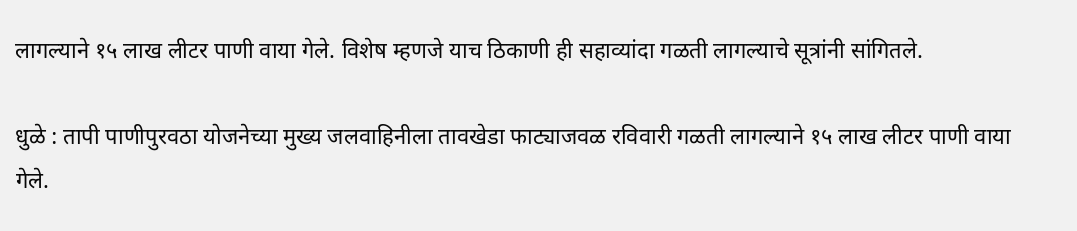लागल्याने १५ लाख लीटर पाणी वाया गेले. विशेष म्हणजे याच ठिकाणी ही सहाव्यांदा गळती लागल्याचे सूत्रांनी सांगितले.

धुळे : तापी पाणीपुरवठा योजनेच्या मुख्य जलवाहिनीला तावखेडा फाट्याजवळ रविवारी गळती लागल्याने १५ लाख लीटर पाणी वाया गेले.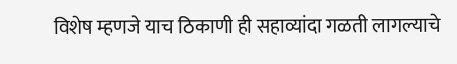विशेष म्हणजे याच ठिकाणी ही सहाव्यांदा गळती लागल्याचे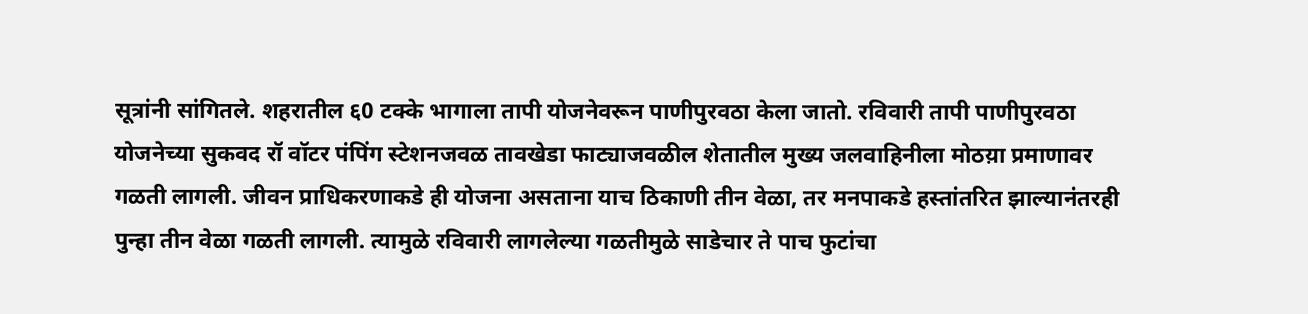सूत्रांनी सांगितले. शहरातील ६0 टक्के भागाला तापी योजनेवरून पाणीपुरवठा केला जातो. रविवारी तापी पाणीपुरवठा योजनेच्या सुकवद रॉ वॉटर पंपिंग स्टेशनजवळ तावखेडा फाट्याजवळील शेतातील मुख्य जलवाहिनीला मोठय़ा प्रमाणावर गळती लागली. जीवन प्राधिकरणाकडे ही योजना असताना याच ठिकाणी तीन वेळा, तर मनपाकडे हस्तांतरित झाल्यानंतरही पुन्हा तीन वेळा गळती लागली. त्यामुळे रविवारी लागलेल्या गळतीमुळे साडेचार ते पाच फुटांचा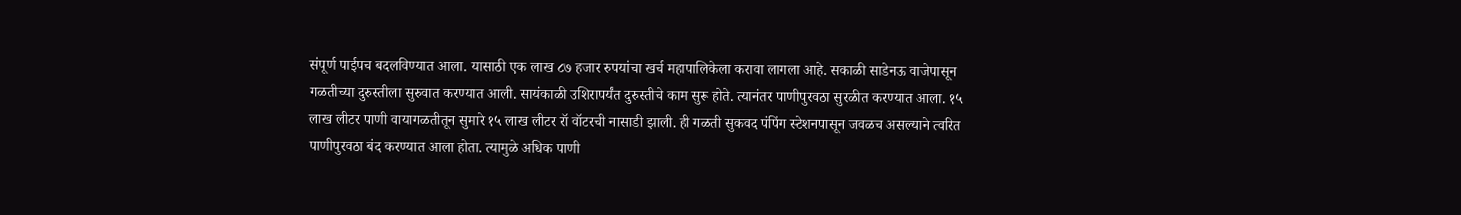संपूर्ण पाईपच बदलविण्यात आला. यासाठी एक लाख ८७ हजार रुपयांचा खर्च महापालिकेला करावा लागला आहे. सकाळी साडेनऊ वाजेपासून गळतीच्या दुरुस्तीला सुरुवात करण्यात आली. सायंकाळी उशिरापर्यंत दुरुस्तीचे काम सुरू होते. त्यानंतर पाणीपुरवठा सुरळीत करण्यात आला. १५ लाख लीटर पाणी वायागळतीतून सुमारे १५ लाख लीटर रॉ वॉटरची नासाडी झाली. ही गळती सुकवद पंपिंग स्टेशनपासून जवळच असल्याने त्वरित पाणीपुरवठा बंद करण्यात आला होता. त्यामुळे अधिक पाणी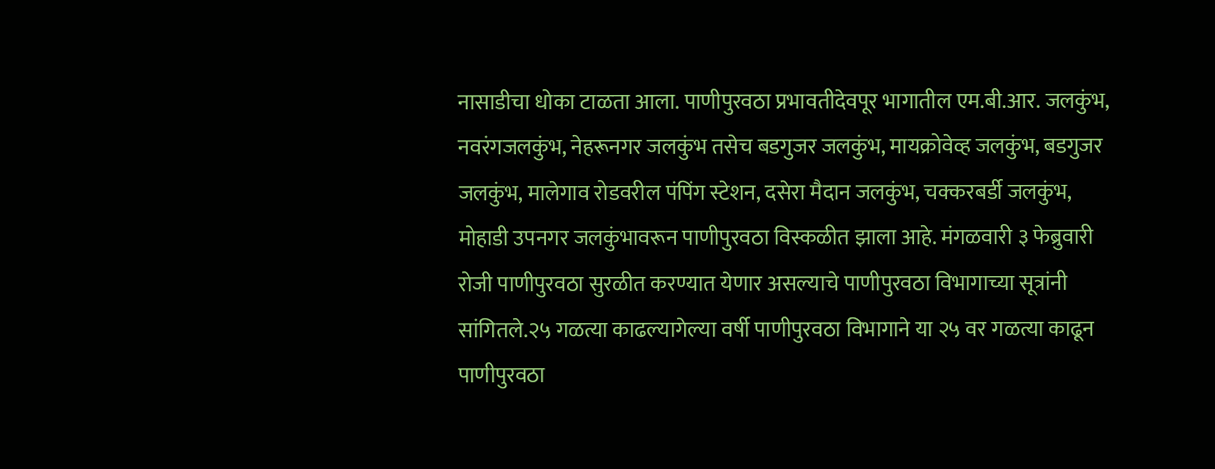नासाडीचा धोका टाळता आला. पाणीपुरवठा प्रभावतीदेवपूर भागातील एम.बी.आर. जलकुंभ, नवरंगजलकुंभ, नेहरूनगर जलकुंभ तसेच बडगुजर जलकुंभ, मायक्रोवेव्ह जलकुंभ, बडगुजर जलकुंभ, मालेगाव रोडवरील पंपिंग स्टेशन, दसेरा मैदान जलकुंभ, चक्करबर्डी जलकुंभ, मोहाडी उपनगर जलकुंभावरून पाणीपुरवठा विस्कळीत झाला आहे. मंगळवारी ३ फेब्रुवारी रोजी पाणीपुरवठा सुरळीत करण्यात येणार असल्याचे पाणीपुरवठा विभागाच्या सूत्रांनी सांगितले.२५ गळत्या काढल्यागेल्या वर्षी पाणीपुरवठा विभागाने या २५ वर गळत्या काढून पाणीपुरवठा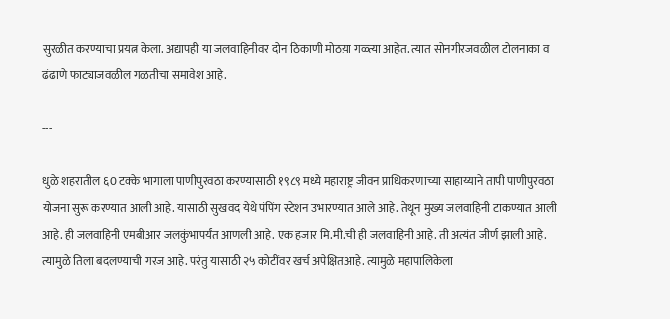सुरळीत करण्याचा प्रयत्न केला. अद्यापही या जलवाहिनीवर दोन ठिकाणी मोठय़ा गळ्त्या आहेत. त्यात सोनगीरजवळील टोलनाका व ढंढाणे फाट्याजवळील गळतीचा समावेश आहे.

---

धुळे शहरातील ६0 टक्के भागाला पाणीपुरवठा करण्यासाठी १९८९ मध्ये महाराष्ट्र जीवन प्राधिकरणाच्या साहाय्याने तापी पाणीपुरवठा योजना सुरू करण्यात आली आहे. यासाठी सुखवद येथे पंपिंग स्टेशन उभारण्यात आले आहे. तेथून मुख्य जलवाहिनी टाकण्यात आली आहे. ही जलवाहिनी एमबीआर जलकुंभापर्यंत आणली आहे. एक हजार मि.मी.ची ही जलवाहिनी आहे. ती अत्यंत जीर्ण झाली आहे. त्यामुळे तिला बदलण्याची गरज आहे. परंतु यासाठी २५ कोटींवर खर्च अपेक्षितआहे. त्यामुळे महापालिकेला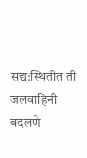सद्य:स्थितीत ती जलवाहिनी बदलणे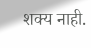शक्य नाही.